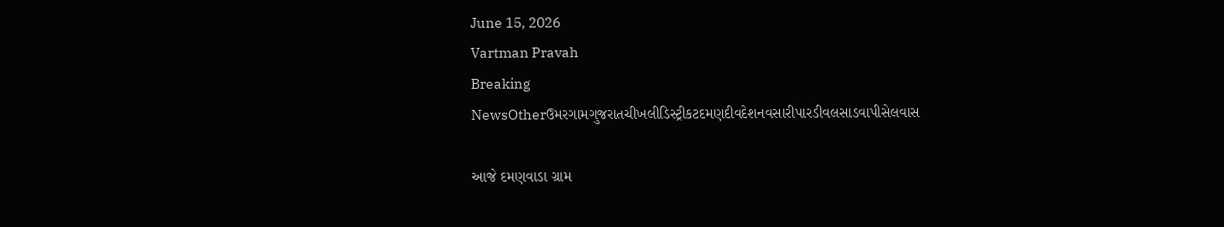June 15, 2026
Vartman Pravah
Breaking NewsOtherઉમરગામગુજરાતચીખલીડિસ્ટ્રીકટદમણદીવદેશનવસારીપારડીવલસાડવાપીસેલવાસ

આજે દમણવાડા ગ્રામ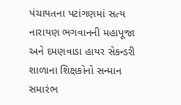પંચાયતના પટાંગણમાં સત્‍ય નારાયણ ભગવાનની મહાપૂજા અને દમણવાડા હાયર સેકન્‍ડરી શાળાના શિક્ષકોનો સન્‍માન સમારંભ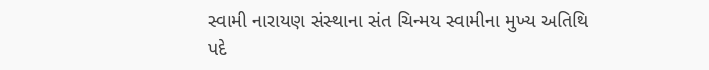સ્‍વામી નારાયણ સંસ્‍થાના સંત ચિન્‍મય સ્‍વામીના મુખ્‍ય અતિથિ પદે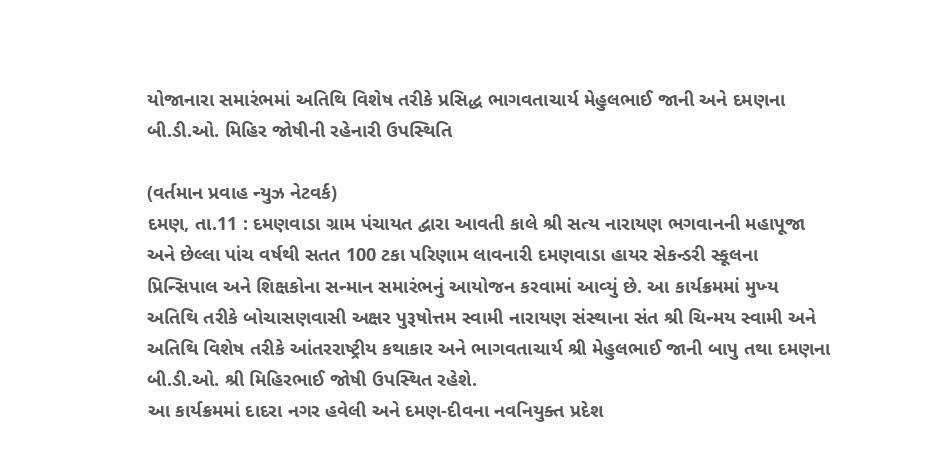યોજાનારા સમારંભમાં અતિથિ વિશેષ તરીકે પ્રસિદ્ધ ભાગવતાચાર્ય મેહુલભાઈ જાની અને દમણના બી.ડી.ઓ. મિહિર જોષીની રહેનારી ઉપસ્‍થિતિ

(વર્તમાન પ્રવાહ ન્‍યુઝ નેટવર્ક)
દમણ, તા.11 : દમણવાડા ગ્રામ પંચાયત દ્વારા આવતી કાલે શ્રી સત્‍ય નારાયણ ભગવાનની મહાપૂજા અને છેલ્લા પાંચ વર્ષથી સતત 100 ટકા પરિણામ લાવનારી દમણવાડા હાયર સેકન્‍ડરી સ્‍કૂલના પ્રિન્‍સિપાલ અને શિક્ષકોના સન્‍માન સમારંભનું આયોજન કરવામાં આવ્‍યું છે. આ કાર્યક્રમમાં મુખ્‍ય અતિથિ તરીકે બોચાસણવાસી અક્ષર પુરૂષોત્તમ સ્‍વામી નારાયણ સંસ્‍થાના સંત શ્રી ચિન્‍મય સ્‍વામી અને અતિથિ વિશેષ તરીકે આંતરરાષ્‍ટ્રીય કથાકાર અને ભાગવતાચાર્ય શ્રી મેહુલભાઈ જાની બાપુ તથા દમણના બી.ડી.ઓ. શ્રી મિહિરભાઈ જોષી ઉપસ્‍થિત રહેશે.
આ કાર્યક્રમમાં દાદરા નગર હવેલી અને દમણ-દીવના નવનિયુક્‍ત પ્રદેશ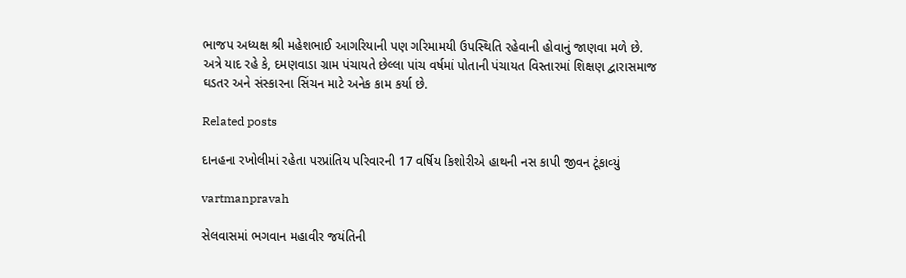ભાજપ અધ્‍યક્ષ શ્રી મહેશભાઈ આગરિયાની પણ ગરિમામયી ઉપસ્‍થિતિ રહેવાની હોવાનું જાણવા મળે છે.
અત્રે યાદ રહે કે, દમણવાડા ગ્રામ પંચાયતે છેલ્લા પાંચ વર્ષમાં પોતાની પંચાયત વિસ્‍તારમાં શિક્ષણ દ્વારાસમાજ ઘડતર અને સંસ્‍કારના સિંચન માટે અનેક કામ કર્યા છે.

Related posts

દાનહના રખોલીમાં રહેતા પરપ્રાંતિય પરિવારની 17 વર્ષિય કિશોરીએ હાથની નસ કાપી જીવન ટૂંકાવ્‍યું

vartmanpravah

સેલવાસમાં ભગવાન મહાવીર જયંતિની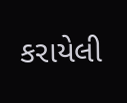કરાયેલી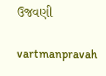ઉજવણી

vartmanpravah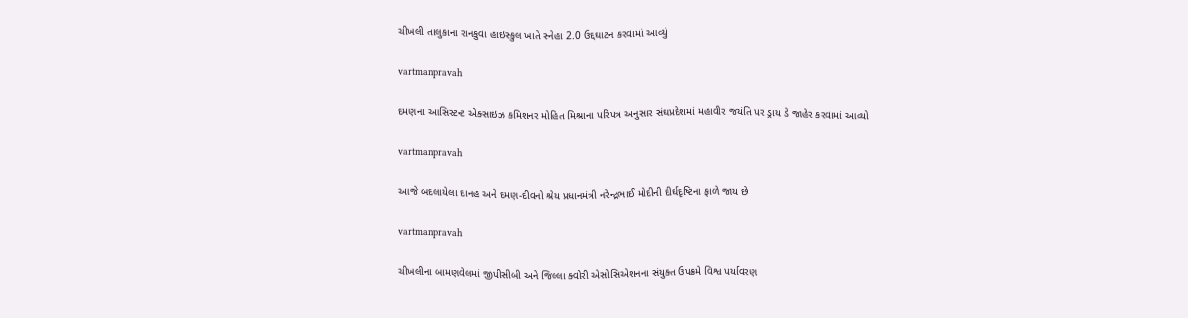ચીખલી તાલુકાના રાનકુવા હાઇસ્કુલ ખાતે સ્નેહા 2.0 ઉદ્દઘાટન કરવામાં આવ્યું

vartmanpravah

દમણના આસિસ્‍ટન્‍ટ એક્‍સાઇઝ કમિશનર મોહિત મિશ્રાના પરિપત્ર અનુસાર સંઘપ્રદેશમાં મહાવીર જયંતિ પર ડ્રાય ડે જાહેર કરવામાં આવ્‍યો

vartmanpravah

આજે બદલાયેલા દાનહ અને દમણ-દીવનો શ્રેય પ્રધાનમંત્રી નરેન્‍દ્રભાઈ મોદીની દીર્ઘદૃષ્‍ટિના ફાળે જાય છે

vartmanpravah

ચીખલીના બામણવેલમાં જીપીસીબી અને જિલ્લા ક્‍વોરી એસોસિએશનના સંયુક્‍ત ઉપક્રમે વિશ્વ પર્યાવરણ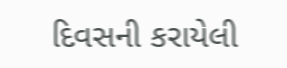દિવસની કરાયેલી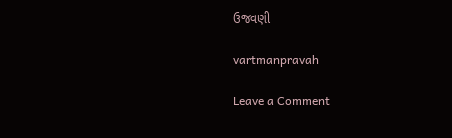ઉજવણી

vartmanpravah

Leave a Comment